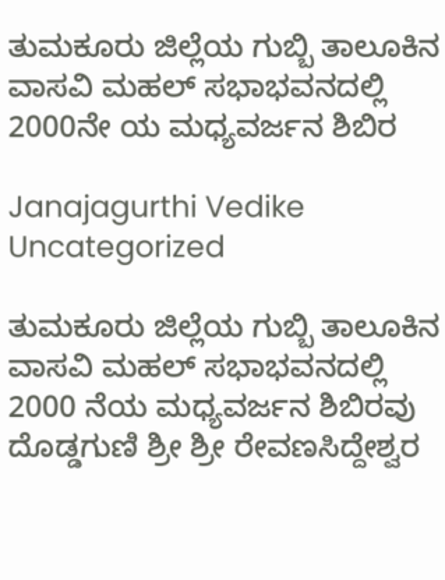ತುಮಕೂರು ಜಿಲ್ಲೆಯ ಗುಬ್ಬಿ ತಾಲೂಕಿನ ವಾಸವಿ ಮಹಲ್ ಸಭಾಭವನದಲ್ಲಿ 2000ನೇ ಯ ಮಧ್ಯವರ್ಜನ ಶಿಬಿರ

Janajagurthi Vedike Uncategorized

ತುಮಕೂರು ಜಿಲ್ಲೆಯ ಗುಬ್ಬಿ ತಾಲೂಕಿನ ವಾಸವಿ ಮಹಲ್ ಸಭಾಭವನದಲ್ಲಿ 2000 ನೆಯ ಮಧ್ಯವರ್ಜನ ಶಿಬಿರವು ದೊಡ್ಡಗುಣಿ ಶ್ರೀ ಶ್ರೀ ರೇವಣಸಿದ್ದೇಶ್ವರ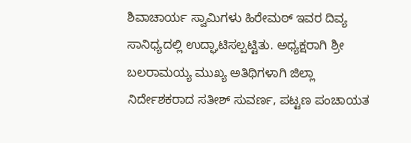ಶಿವಾಚಾರ್ಯ ಸ್ವಾಮಿಗಳು ಹಿರೇಮಠ್ ಇವರ ದಿವ್ಯ ಸಾನಿಧ್ಯದಲ್ಲಿ ಉದ್ಘಾಟಿಸಲ್ಪಟ್ಟಿತು. ಅಧ್ಯಕ್ಷರಾಗಿ ಶ್ರೀ ಬಲರಾಮಯ್ಯ ಮುಖ್ಯ ಅತಿಥಿಗಳಾಗಿ ಜಿಲ್ಲಾ ನಿರ್ದೇಶಕರಾದ ಸತೀಶ್ ಸುವರ್ಣ, ಪಟ್ಟಣ ಪಂಚಾಯತ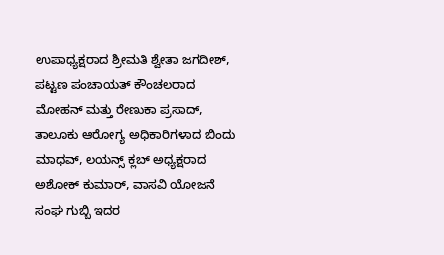ಉಪಾಧ್ಯಕ್ಷರಾದ ಶ್ರೀಮತಿ ಶ್ವೇತಾ ಜಗದೀಶ್, ಪಟ್ಟಣ ಪಂಚಾಯತ್ ಕೌಂಚಲರಾದ ಮೋಹನ್ ಮತ್ತು ರೇಣುಕಾ ಪ್ರಸಾದ್, ತಾಲೂಕು ಆರೋಗ್ಯ ಅಧಿಕಾರಿಗಳಾದ ಬಿಂದು ಮಾಧವ್, ಲಯನ್ಸ್ ಕ್ಲಬ್ ಅಧ್ಯಕ್ಷರಾದ ಅಶೋಕ್ ಕುಮಾರ್, ವಾಸವಿ ಯೋಜನೆ ಸಂಘ ಗುಬ್ಬಿ ಇದರ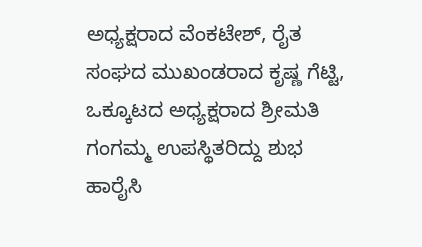ಅಧ್ಯಕ್ಷರಾದ ವೆಂಕಟೇಶ್, ರೈತ ಸಂಘದ ಮುಖಂಡರಾದ ಕೃಷ್ಣ ಗೆಟ್ಟಿ, ಒಕ್ಕೂಟದ ಅಧ್ಯಕ್ಷರಾದ ಶ್ರೀಮತಿ ಗಂಗಮ್ಮ ಉಪಸ್ಥಿತರಿದ್ದು ಶುಭ ಹಾರೈಸಿ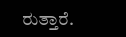ರುತ್ತಾರೆ.